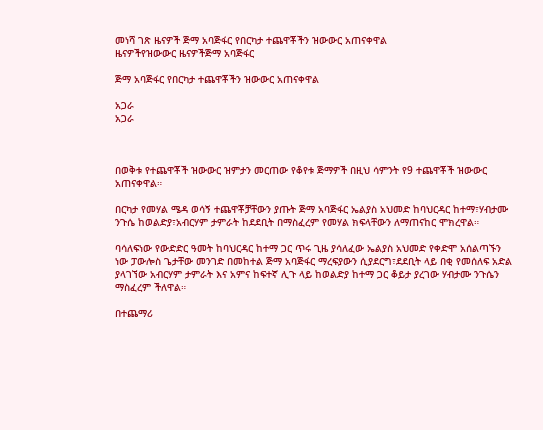መነሻ ገጽ ዜናዎች ጅማ አባጅፋር የበርካታ ተጨዋቾችን ዝውውር አጠናቀዋል
ዜናዎችየዝውውር ዜናዎችጅማ አባጅፋር

ጅማ አባጅፋር የበርካታ ተጨዋቾችን ዝውውር አጠናቀዋል

አጋራ
አጋራ



በወቅቱ የተጨዋቾች ዝውውር ዝምታን መርጠው የቆየቱ ጅማዎች በዚህ ሳምንት የ9 ተጨዋቾች ዝውውር አጠናቀዋል።

በርካታ የመሃል ሜዳ ወሳኝ ተጨዋቾቻቸውን ያጡት ጅማ አባጅፋር ኤልያስ አህመድ ከባህርዳር ከተማ፣ሃብታሙ ንጉሴ ከወልድያ፣አብርሃም ታምራት ከደደቢት በማስፈረም የመሃል ክፍላቸውን ለማጠናከር ሞክረዋል።

ባሳለፍነው የውድድር ዓመት ከባህርዳር ከተማ ጋር ጥሩ ጊዜ ያሳለፈው ኤልያስ አህመድ የቀድሞ አሰልጣኙን ነው ፓውሎስ ጌታቸው መንገድ በመከተል ጅማ አባጅፋር ማረፍያውን ሲያደርግ፣ደደቢት ላይ በቂ የመሰለፍ አድል ያላገኘው አብርሃም ታምራት እና አምና ከፍተኛ ሊጉ ላይ ከወልድያ ከተማ ጋር ቆይታ ያረገው ሃብታሙ ንጉሴን ማስፈረም ችለዋል።

በተጨማሪ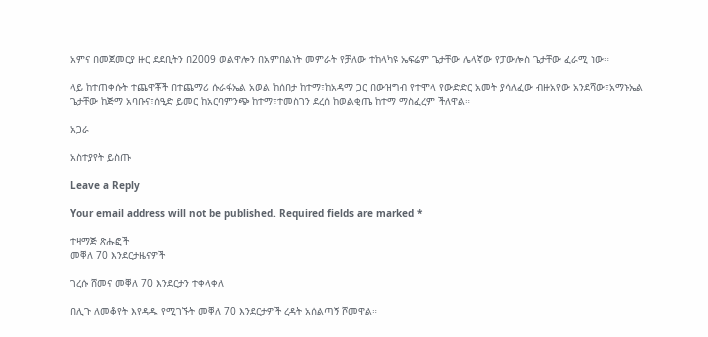አምና በመጀመርያ ዙር ደደቢትን በ2009 ወልዋሎን በአምበልነት መምራት የቻለው ተከላካዩ ኤፍሬም ጌታቸው ሌላኛው የፓውሎስ ጌታቸው ፈራሚ ነው።

ላይ ከተጠቀሱት ተጨዋቾች በተጨማሪ ሱራፋኤል አወል ከሰበታ ከተማ፣ከአዳማ ጋር በውዝግብ የተሞላ የውድድር አመት ያሳለፈው ብዙአየው አንደሻው፣አማኑኤል ጌታቸው ከጅማ አባቡና፣ሰዒድ ይመር ከአርባምንጭ ከተማ፣ተመስገን ደረሰ ከወልቂጤ ከተማ ማስፈረም ችለዋል።

አጋራ

አስተያየት ይስጡ

Leave a Reply

Your email address will not be published. Required fields are marked *

ተዛማጅ ጽሑፎች
መቐለ 70 እንደርታዜናዎች

ገረሱ ሸመና መቐለ 70 እንደርታን ተቀላቀለ

በሊጉ ለመቆየት እየዳዱ የሚገኙት መቐለ 70 እንደርታዎች ረዳት አሰልጣኝ ሾመዋል።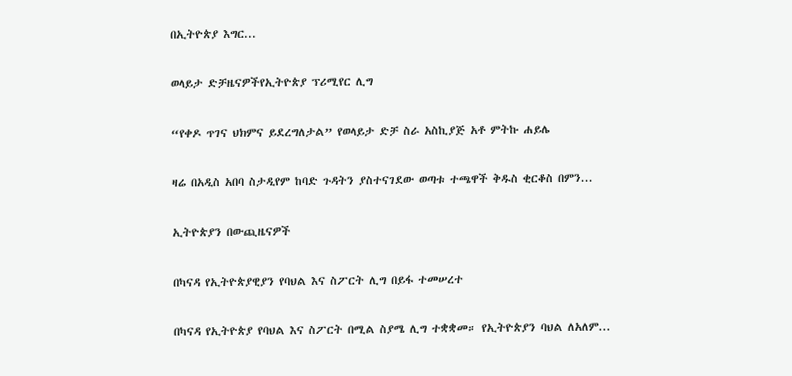በኢትዮጵያ እግር...

ወላይታ ድቻዜናዎችየኢትዮጵያ ፕሪሚየር ሊግ

“የቀዶ ጥገና ህክምና ይደረግለታል” የወላይታ ድቻ ስራ አስኪያጅ አቶ ምትኩ ሐይሌ

ዛሬ በአዲስ አበባ ስታዲየም ከባድ ጉዳትን ያስተናገደው ወጣቱ ተጫዋች ቅዱስ ቂርቆስ በምን...

ኢትዮጵያን በውጪዜናዎች

በካናዳ የኢትዮጵያዊያን የባህል እና ስፖርት ሊግ በይፋ ተመሠረተ

በካናዳ የኢትዮጵያ የባህል እና ስፖርት በሚል ስያሜ ሊግ ተቋቋመ። የኢትዮጵያን ባህል ለአለም...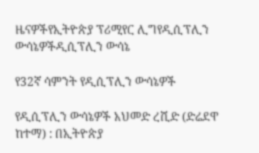ዜናዎችየኢትዮጵያ ፕሪሚየር ሊግየዲሲፕሊን ውሳኔዎችዲሲፕሊን ውሳኔ

የ32ኛ ሳምንት የዲሲፕሊን ውሳኔዎች

የዲሲፕሊን ውሳኔዎች አህመድ ረሺድ (ድሬደዋ ከተማ) : በኢትዮጵያ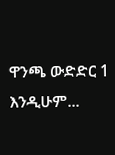ዋንጫ ውድድር 1 እንዲሁም...